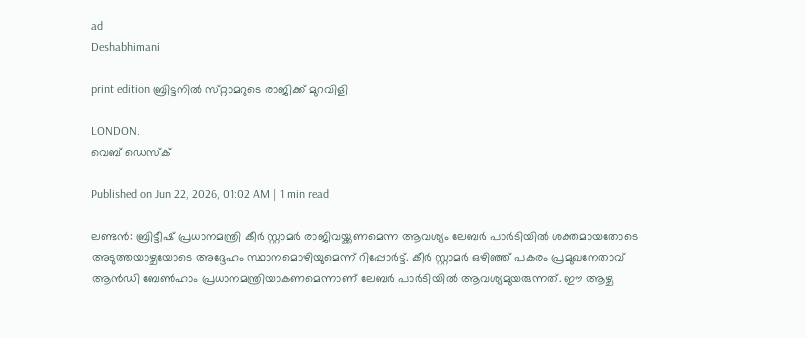ad
Deshabhimani

print edition ബ്രിട്ടനിൽ സ്‌റ്റാമറുടെ രാജിക്ക് മുറവിളി

LONDON.
വെബ് ഡെസ്ക്

Published on Jun 22, 2026, 01:02 AM | 1 min read

ലണ്ടൻ: ബ്രിട്ടീഷ് പ്രധാനമന്ത്രി കീർ സ്റ്റാമര്‍ രാജിവയ്ക്കണമെന്ന ആവശ്യം ലേബർ പാർടിയിൽ ശക്തമായതോടെ അടുത്തയാഴ്ചയോടെ അദ്ദേഹം സ്ഥാനമൊഴിയുമെന്ന് റിപ്പോര്‍ട്ട്. കീർ സ്റ്റാമര്‍ ഒഴിഞ്ഞ് പകരം പ്രമുഖനേതാവ് ആൻഡി ബേൺഹാം പ്രധാനമന്ത്രിയാകണമെന്നാണ് ലേബര്‍ പാര്‍ടിയില്‍ ആവശ്യമുയരുന്നത്. ഈ ആഴ്ച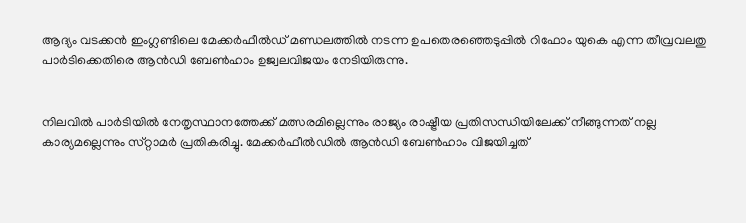ആദ്യം വടക്കൻ ഇംഗ്ലണ്ടിലെ മേക്കർഫീൽഡ് മണ്ഡലത്തിൽ നടന്ന ഉപതെരഞ്ഞെടുപ്പിൽ റിഫോം യുകെ എന്ന തീവ്രവലതു പാര്‍ടിക്കെതിരെ ആൻഡി ബേൺഹാം ഉജ്വലവിജയം നേടിയിരുന്നു.


നിലവിൽ പാർടിയിൽ നേതൃസ്ഥാനത്തേക്ക് മത്സരമില്ലെന്നും രാജ്യം രാഷ്ട്രീയ പ്രതിസന്ധിയിലേക്ക് നീങ്ങുന്നത് നല്ല കാര്യമല്ലെന്നും സ്‌റ്റാമർ പ്രതികരിച്ചു. മേക്കർഫീൽഡിൽ ആൻഡി ബേൺഹാം വിജയിച്ചത്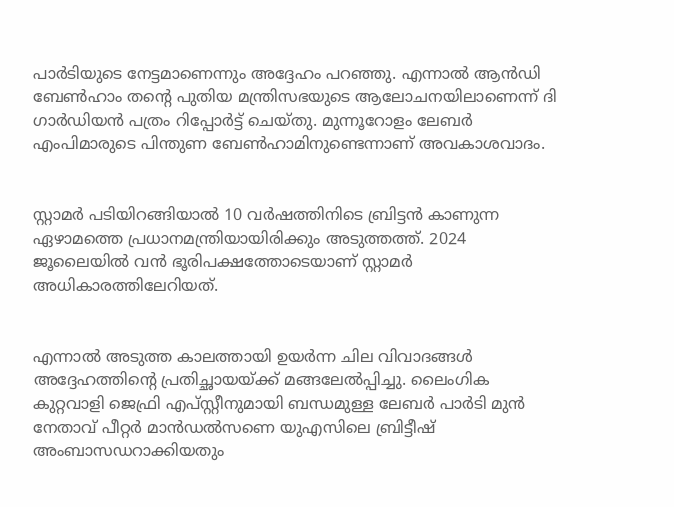പാർടിയുടെ നേട്ടമാണെന്നും അദ്ദേഹം പറഞ്ഞു. എന്നാൽ ആൻഡി ബേൺഹാം തന്റെ പുതിയ മന്ത്രിസഭയുടെ ആലോചനയിലാണെന്ന്‌ ദി ഗാർഡിയൻ പത്രം റിപ്പോർട്ട്‌ ചെയ്‌തു. മുന്നൂറോളം ലേബർ എംപിമാരുടെ പിന്തുണ ബേൺഹാമിനുണ്ടെന്നാണ്‌ അവകാശവാദം.


സ്റ്റാമർ പടിയിറങ്ങിയാൽ 10 വർഷത്തിനിടെ ബ്രിട്ടൻ കാണുന്ന ഏഴാമത്തെ പ്രധാനമന്ത്രിയായിരിക്കും അടുത്തത്ത്‌. 2024 ജൂലൈയിൽ വൻ ഭൂരിപക്ഷത്തോടെയാണ് സ്റ്റാമർ അധികാരത്തിലേറിയത്.


എന്നാൽ അടുത്ത കാലത്തായി ഉയർന്ന ചില വിവാദങ്ങൾ അദ്ദേഹത്തിന്റെ പ്രതിച്ഛായയ്ക്ക് മങ്ങലേൽപ്പിച്ചു. ലൈംഗിക കുറ്റവാളി ജെഫ്രി എപ്സ്റ്റീനുമായി ബന്ധമുള്ള ലേബർ പാർടി മുൻ നേതാവ്‌ പീറ്റർ മാൻഡൽസണെ യുഎസിലെ ബ്രിട്ടീഷ് അംബാസഡറാക്കിയതും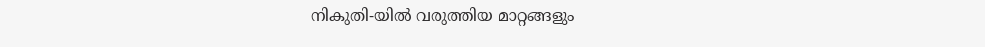നികുതി-യിൽ വരുത്തിയ മാറ്റങ്ങളും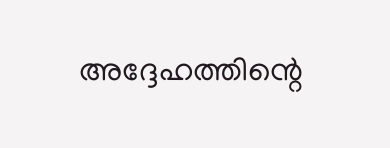അദ്ദേഹത്തിന്റെ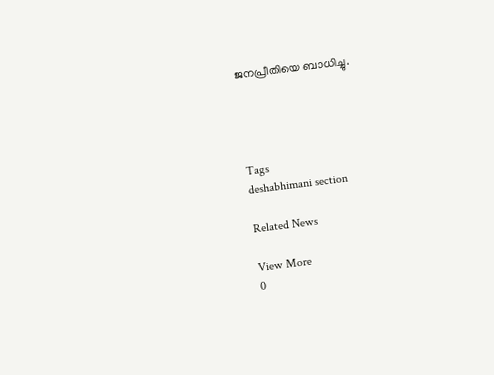ജനപ്രീതിയെ ബാധിച്ചു.




Tags
deshabhimani section

Related News

View More
0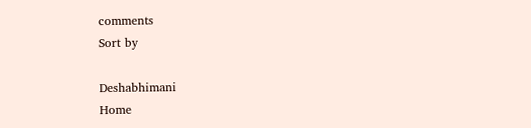comments
Sort by

Deshabhimani
Home